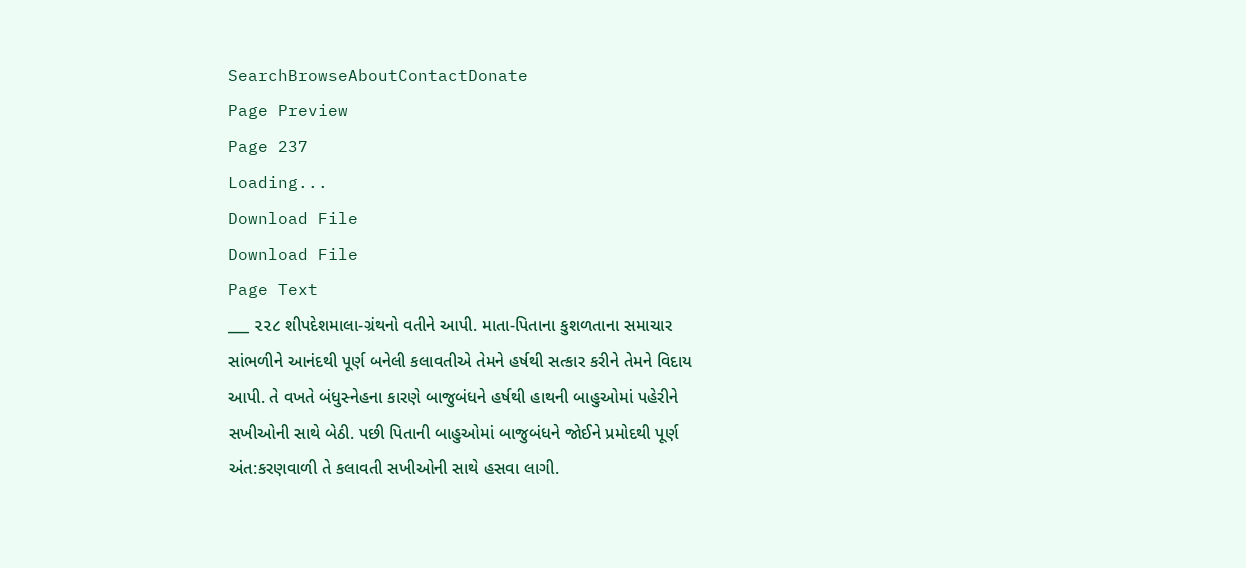SearchBrowseAboutContactDonate
Page Preview
Page 237
Loading...
Download File
Download File
Page Text
___ ૨૨૮ શીપદેશમાલા-ગ્રંથનો વતીને આપી. માતા-પિતાના કુશળતાના સમાચાર સાંભળીને આનંદથી પૂર્ણ બનેલી કલાવતીએ તેમને હર્ષથી સત્કાર કરીને તેમને વિદાય આપી. તે વખતે બંધુસ્નેહના કારણે બાજુબંધને હર્ષથી હાથની બાહુઓમાં પહેરીને સખીઓની સાથે બેઠી. પછી પિતાની બાહુઓમાં બાજુબંધને જોઈને પ્રમોદથી પૂર્ણ અંત:કરણવાળી તે કલાવતી સખીઓની સાથે હસવા લાગી.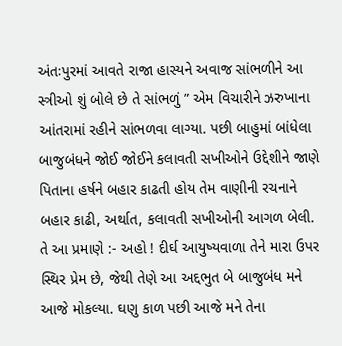અંતઃપુરમાં આવતે રાજા હાસ્યને અવાજ સાંભળીને આ સ્ત્રીઓ શું બોલે છે તે સાંભળું ” એમ વિચારીને ઝરુખાના આંતરામાં રહીને સાંભળવા લાગ્યા. પછી બાહુમાં બાંધેલા બાજુબંધને જોઈ જોઈને કલાવતી સખીઓને ઉદ્દેશીને જાણે પિતાના હર્ષને બહાર કાઢતી હોય તેમ વાણીની રચનાને બહાર કાઢી, અર્થાત, કલાવતી સખીઓની આગળ બેલી. તે આ પ્રમાણે :- અહો ! દીર્ઘ આયુષ્યવાળા તેને મારા ઉપર સ્થિર પ્રેમ છે, જેથી તેણે આ અદ્દભુત બે બાજુબંધ મને આજે મોકલ્યા. ઘણુ કાળ પછી આજે મને તેના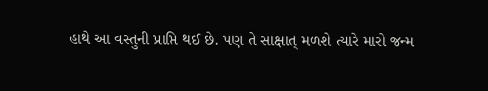હાથે આ વસ્તુની પ્રાપ્તિ થઈ છે. પણ તે સાક્ષાત્ મળશે ત્યારે મારો જન્મ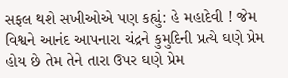સફલ થશે સખીઓએ પણ કહ્યું: હે મહાદેવી ! જેમ વિશ્વને આનંદ આપનારા ચંદ્રને કુમુદિની પ્રત્યે ઘણે પ્રેમ હોય છે તેમ તેને તારા ઉપર ઘણે પ્રેમ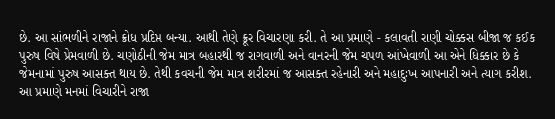છે. આ સાંભળીને રાજાને ક્રોધ પ્રદિપ્ત બન્યા. આથી તેણે ક્રૂર વિચારણા કરી. તે આ પ્રમાણે - કલાવતી રાણી ચોક્કસ બીજા જ કઈક પુરુષ વિષે પ્રેમવાળી છે. ચણોઠીની જેમ માત્ર બહારથી જ રાગવાળી અને વાનરની જેમ ચપળ આંખેવાળી આ એને ધિક્કાર છે કે જેમનામાં પુરુષ આસક્ત થાય છે. તેથી કવચની જેમ માત્ર શરીરમાં જ આસક્ત રહેનારી અને મહાદુઃખ આપનારી અને ત્યાગ કરીશ. આ પ્રમાણે મનમાં વિચારીને રાજા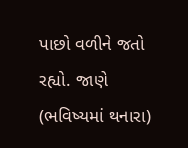પાછો વળીને જતો રહ્યો. જાણે (ભવિષ્યમાં થનારા)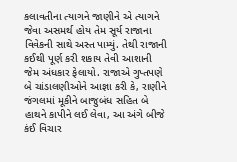કલાવતીના ત્યાગને જાણીને એ ત્યાગને જેવા અસમર્થ હોય તેમ સૂર્ય રાજાના વિવેકની સાથે અસ્ત પામ્યું. તેથી રાજાની કઈથી પૂર્ણ કરી શકાય તેવી આશાની જેમ અંધકાર ફેલાયો. રાજાએ ગુપ્તપણે બે ચાંડાલણીઓને આજ્ઞા કરી કે, રાણીને જંગલમાં મૂકીને બાજુબંધ સહિત બે હાથને કાપીને લઈ લેવા, આ અંગે બીજે કંઈ વિચાર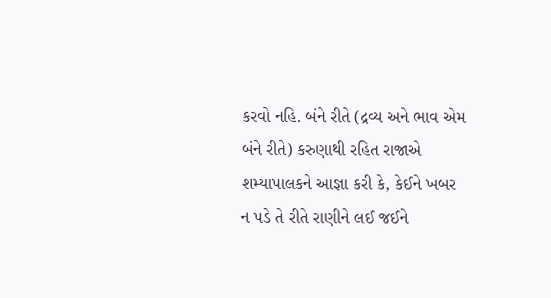કરવો નહિ. બંને રીતે (દ્રવ્ય અને ભાવ એમ બંને રીતે) કરુણાથી રહિત રાજાએ શમ્યાપાલકને આજ્ઞા કરી કે, કેઈને ખબર ન પડે તે રીતે રાણીને લઈ જઈને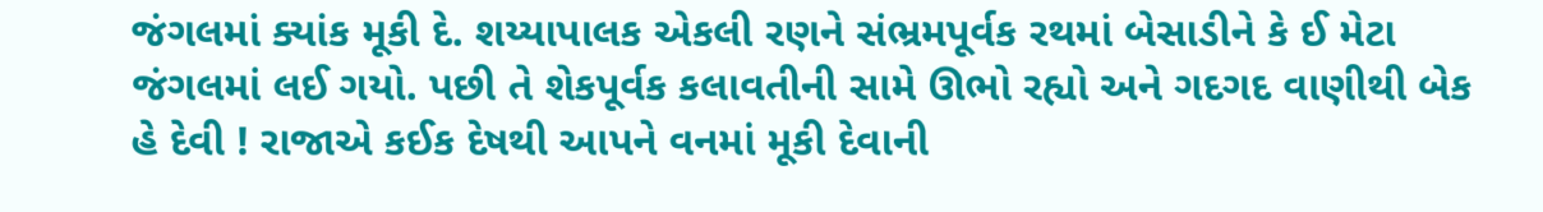જંગલમાં ક્યાંક મૂકી દે. શય્યાપાલક એકલી રણને સંભ્રમપૂર્વક રથમાં બેસાડીને કે ઈ મેટા જંગલમાં લઈ ગયો. પછી તે શેકપૂર્વક કલાવતીની સામે ઊભો રહ્યો અને ગદગદ વાણીથી બેક હે દેવી ! રાજાએ કઈક દેષથી આપને વનમાં મૂકી દેવાની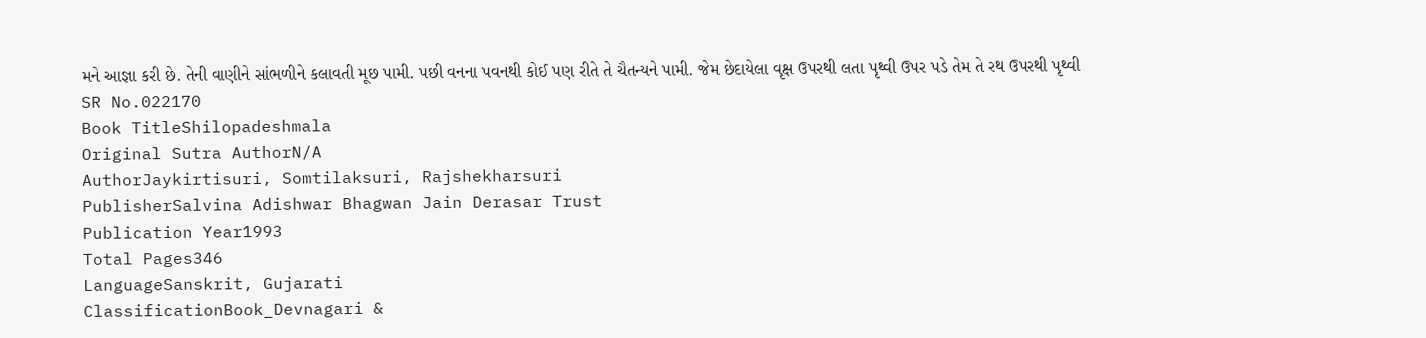મને આજ્ઞા કરી છે. તેની વાણીને સાંભળીને કલાવતી મૂછ પામી. પછી વનના પવનથી કોઈ પણ રીતે તે ચૈતન્યને પામી. જેમ છેદાયેલા વૃક્ષ ઉપરથી લતા પૃથ્વી ઉપર પડે તેમ તે રથ ઉપરથી પૃથ્વી
SR No.022170
Book TitleShilopadeshmala
Original Sutra AuthorN/A
AuthorJaykirtisuri, Somtilaksuri, Rajshekharsuri
PublisherSalvina Adishwar Bhagwan Jain Derasar Trust
Publication Year1993
Total Pages346
LanguageSanskrit, Gujarati
ClassificationBook_Devnagari &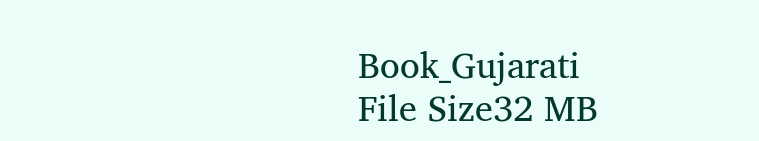Book_Gujarati
File Size32 MB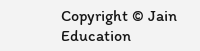Copyright © Jain Education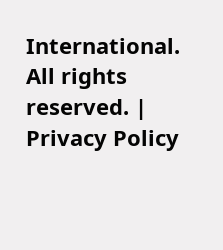International. All rights reserved. | Privacy Policy